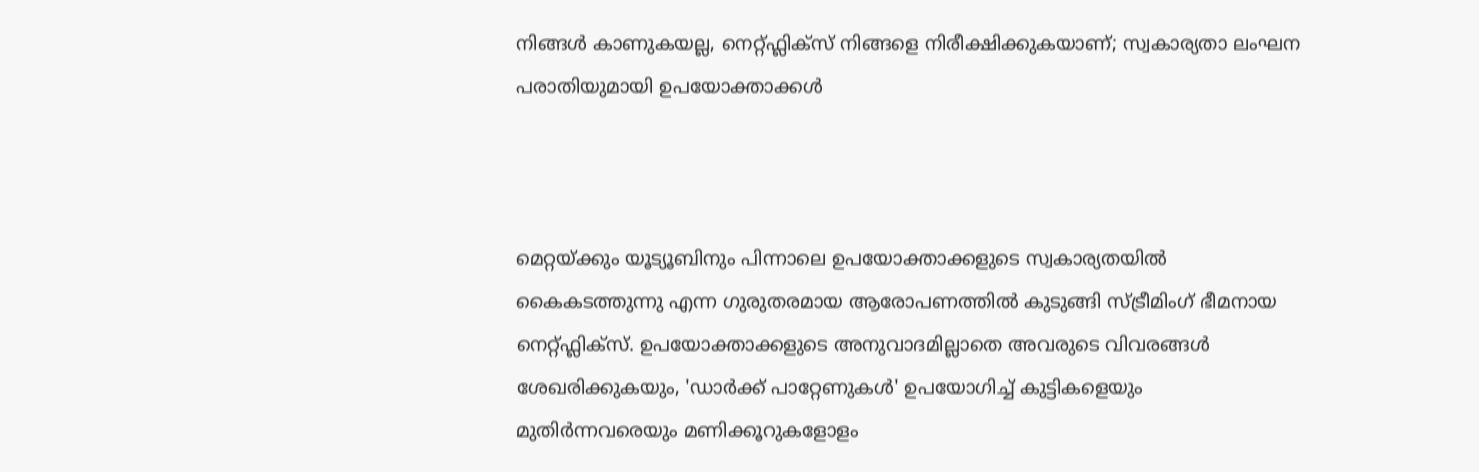നിങ്ങൾ കാണുകയല്ല, നെറ്റ്ഫ്ലിക്സ് നിങ്ങളെ നിരീക്ഷിക്കുകയാണ്; സ്വകാര്യതാ ലംഘന പരാതിയുമായി ഉപയോക്താക്കൾ



മെറ്റയ്ക്കും യൂട്യൂബിനും പിന്നാലെ ഉപയോക്താക്കളുടെ സ്വകാര്യതയിൽ കൈകടത്തുന്നു എന്ന ഗുരുതരമായ ആരോപണത്തിൽ കുടുങ്ങി സ്ട്രീമിംഗ് ഭീമനായ നെറ്റ്ഫ്ലിക്സ്. ഉപയോക്താക്കളുടെ അനുവാദമില്ലാതെ അവരുടെ വിവരങ്ങൾ ശേഖരിക്കുകയും, 'ഡാർക്ക് പാറ്റേണുകൾ' ഉപയോഗിച്ച് കുട്ടികളെയും മുതിർന്നവരെയും മണിക്കൂറുകളോളം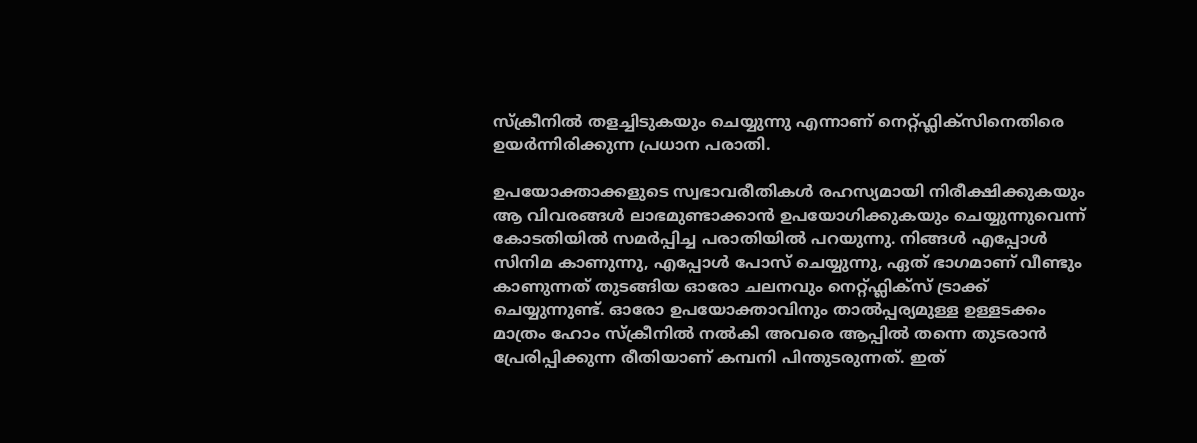സ്ക്രീനിൽ തളച്ചിടുകയും ചെയ്യുന്നു എന്നാണ് നെറ്റ്ഫ്ലിക്സിനെതിരെ ഉയർന്നിരിക്കുന്ന പ്രധാന പരാതി.

ഉപയോക്താക്കളുടെ സ്വഭാവരീതികൾ രഹസ്യമായി നിരീക്ഷിക്കുകയും ആ വിവരങ്ങൾ ലാഭമുണ്ടാക്കാൻ ഉപയോഗിക്കുകയും ചെയ്യുന്നുവെന്ന് കോടതിയിൽ സമർപ്പിച്ച പരാതിയിൽ പറയുന്നു. നിങ്ങൾ എപ്പോൾ സിനിമ കാണുന്നു, എപ്പോൾ പോസ് ചെയ്യുന്നു, ഏത് ഭാഗമാണ് വീണ്ടും കാണുന്നത് തുടങ്ങിയ ഓരോ ചലനവും നെറ്റ്ഫ്ലിക്സ് ട്രാക്ക് ചെയ്യുന്നുണ്ട്. ഓരോ ഉപയോക്താവിനും താൽപ്പര്യമുള്ള ഉള്ളടക്കം മാത്രം ഹോം സ്‌ക്രീനിൽ നൽകി അവരെ ആപ്പിൽ തന്നെ തുടരാൻ പ്രേരിപ്പിക്കുന്ന രീതിയാണ് കമ്പനി പിന്തുടരുന്നത്. ഇത്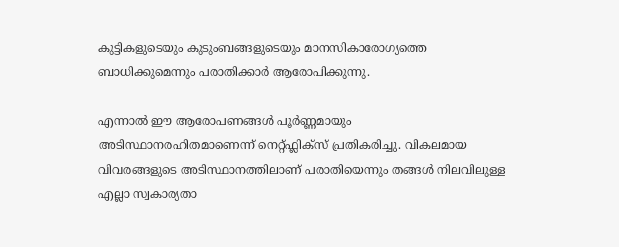കുട്ടികളുടെയും കുടുംബങ്ങളുടെയും മാനസികാരോഗ്യത്തെ ബാധിക്കുമെന്നും പരാതിക്കാർ ആരോപിക്കുന്നു.

എന്നാൽ ഈ ആരോപണങ്ങൾ പൂർണ്ണമായും അടിസ്ഥാനരഹിതമാണെന്ന് നെറ്റ്ഫ്ലിക്സ് പ്രതികരിച്ചു. വികലമായ വിവരങ്ങളുടെ അടിസ്ഥാനത്തിലാണ് പരാതിയെന്നും തങ്ങൾ നിലവിലുള്ള എല്ലാ സ്വകാര്യതാ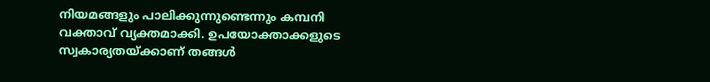നിയമങ്ങളും പാലിക്കുന്നുണ്ടെന്നും കമ്പനി വക്താവ് വ്യക്തമാക്കി. ഉപയോക്താക്കളുടെ സ്വകാര്യതയ്ക്കാണ് തങ്ങൾ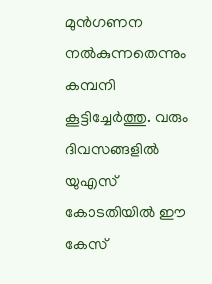മുൻഗണന നൽകുന്നതെന്നും കമ്പനി കൂട്ടിച്ചേർത്തു. വരും ദിവസങ്ങളിൽ യുഎസ് കോടതിയിൽ ഈ കേസ്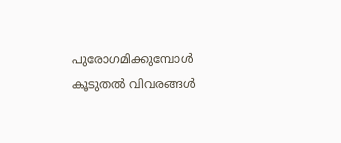പുരോഗമിക്കുമ്പോൾ കൂടുതൽ വിവരങ്ങൾ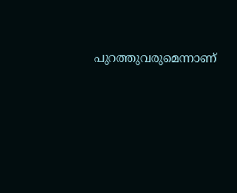പുറത്തുവരുമെന്നാണ്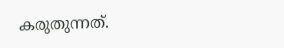കരുതുന്നത്.